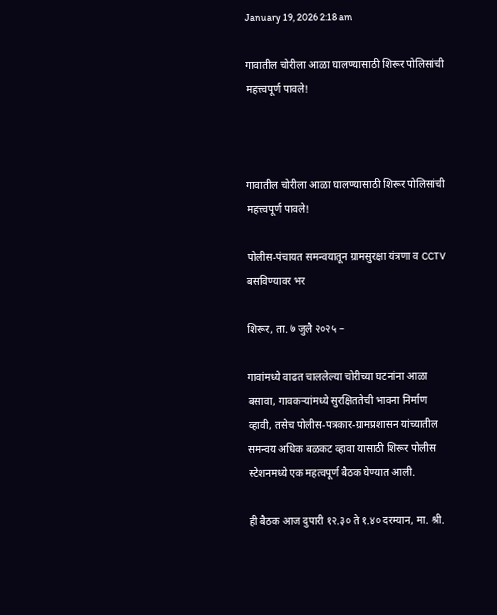January 19, 2026 2:18 am

गावातील चोरीला आळा घालण्यासाठी शिरूर पोलिसांची महत्त्वपूर्ण पावले!



गावातील चोरीला आळा घालण्यासाठी शिरूर पोलिसांची महत्त्वपूर्ण पावले!

पोलीस-पंचायत समन्वयातून ग्रामसुरक्षा यंत्रणा व CCTV बसविण्यावर भर

शिरूर, ता. ७ जुलै २०२५ –

गावांमध्ये वाढत चाललेल्या चोरीच्या घटनांना आळा बसावा, गावकऱ्यांमध्ये सुरक्षिततेची भावना निर्माण व्हावी, तसेच पोलीस-पत्रकार-ग्रामप्रशासन यांच्यातील समन्वय अधिक बळकट व्हावा यासाठी शिरूर पोलीस स्टेशनमध्ये एक महत्वपूर्ण बैठक घेण्यात आली.

ही बैठक आज दुपारी १२.३० ते १.४० दरम्यान, मा. श्री.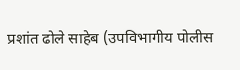प्रशांत ढोले साहेब (उपविभागीय पोलीस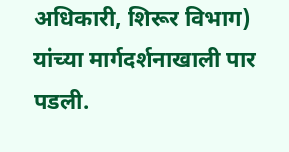अधिकारी, शिरूर विभाग) यांच्या मार्गदर्शनाखाली पार पडली.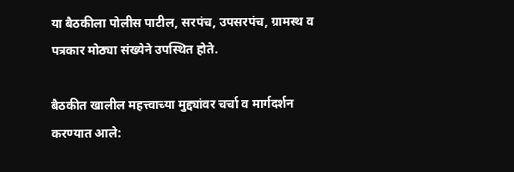या बैठकीला पोलीस पाटील, सरपंच, उपसरपंच, ग्रामस्थ व पत्रकार मोठ्या संख्येने उपस्थित होते.

बैठकीत खालील महत्त्वाच्या मुद्द्यांवर चर्चा व मार्गदर्शन करण्यात आले: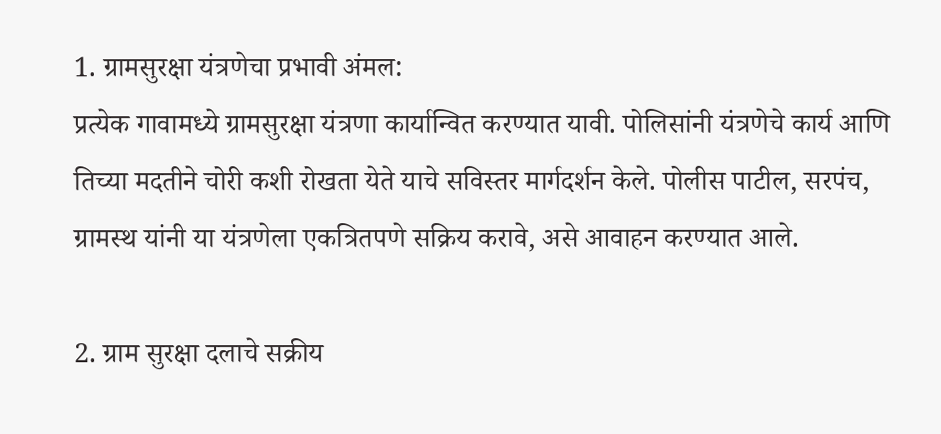1. ग्रामसुरक्षा यंत्रणेचा प्रभावी अंमल:
प्रत्येक गावामध्ये ग्रामसुरक्षा यंत्रणा कार्यान्वित करण्यात यावी. पोलिसांनी यंत्रणेचे कार्य आणि तिच्या मदतीने चोरी कशी रोखता येते याचे सविस्तर मार्गदर्शन केले. पोलीस पाटील, सरपंच, ग्रामस्थ यांनी या यंत्रणेला एकत्रितपणे सक्रिय करावे, असे आवाहन करण्यात आले.

2. ग्राम सुरक्षा दलाचे सक्रीय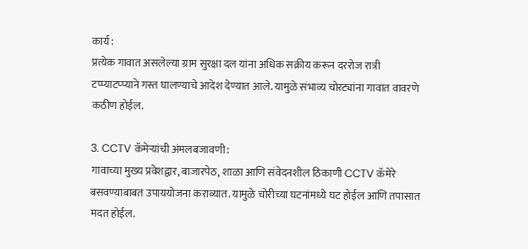कार्य:
प्रत्येक गावात असलेल्या ग्राम सुरक्षा दल यांना अधिक सक्रीय करून दररोज रात्री टप्प्याटप्प्याने गस्त घालण्याचे आदेश देण्यात आले. यामुळे संभाव्य चोरट्यांना गावात वावरणे कठीण होईल.

3. CCTV कॅमेऱ्यांची अंमलबजावणी:
गावाच्या मुख्य प्रवेशद्वार, बाजारपेठ, शाळा आणि संवेदनशील ठिकाणी CCTV कॅमेरे बसवण्याबाबत उपाययोजना कराव्यात. यामुळे चोरीच्या घटनांमध्ये घट होईल आणि तपासात मदत होईल.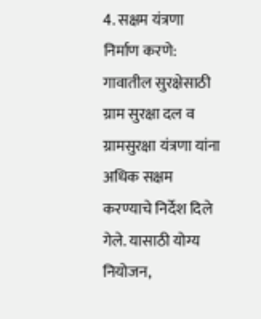4. सक्षम यंत्रणा निर्माण करणे:
गावातील सुरक्षेसाठी ग्राम सुरक्षा दल व ग्रामसुरक्षा यंत्रणा यांना अधिक सक्षम करण्याचे निर्देश दिले गेले. यासाठी योग्य नियोजन,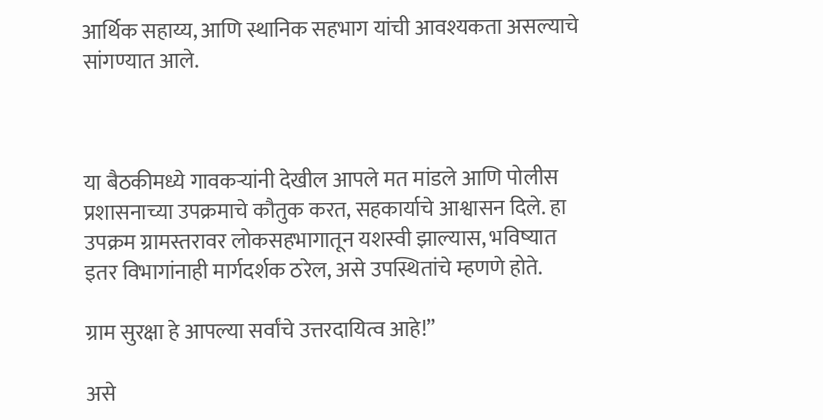आर्थिक सहाय्य, आणि स्थानिक सहभाग यांची आवश्यकता असल्याचे सांगण्यात आले.



या बैठकीमध्ये गावकऱ्यांनी देखील आपले मत मांडले आणि पोलीस प्रशासनाच्या उपक्रमाचे कौतुक करत, सहकार्याचे आश्वासन दिले. हा उपक्रम ग्रामस्तरावर लोकसहभागातून यशस्वी झाल्यास, भविष्यात इतर विभागांनाही मार्गदर्शक ठरेल, असे उपस्थितांचे म्हणणे होते.

ग्राम सुरक्षा हे आपल्या सर्वांचे उत्तरदायित्व आहे!”

असे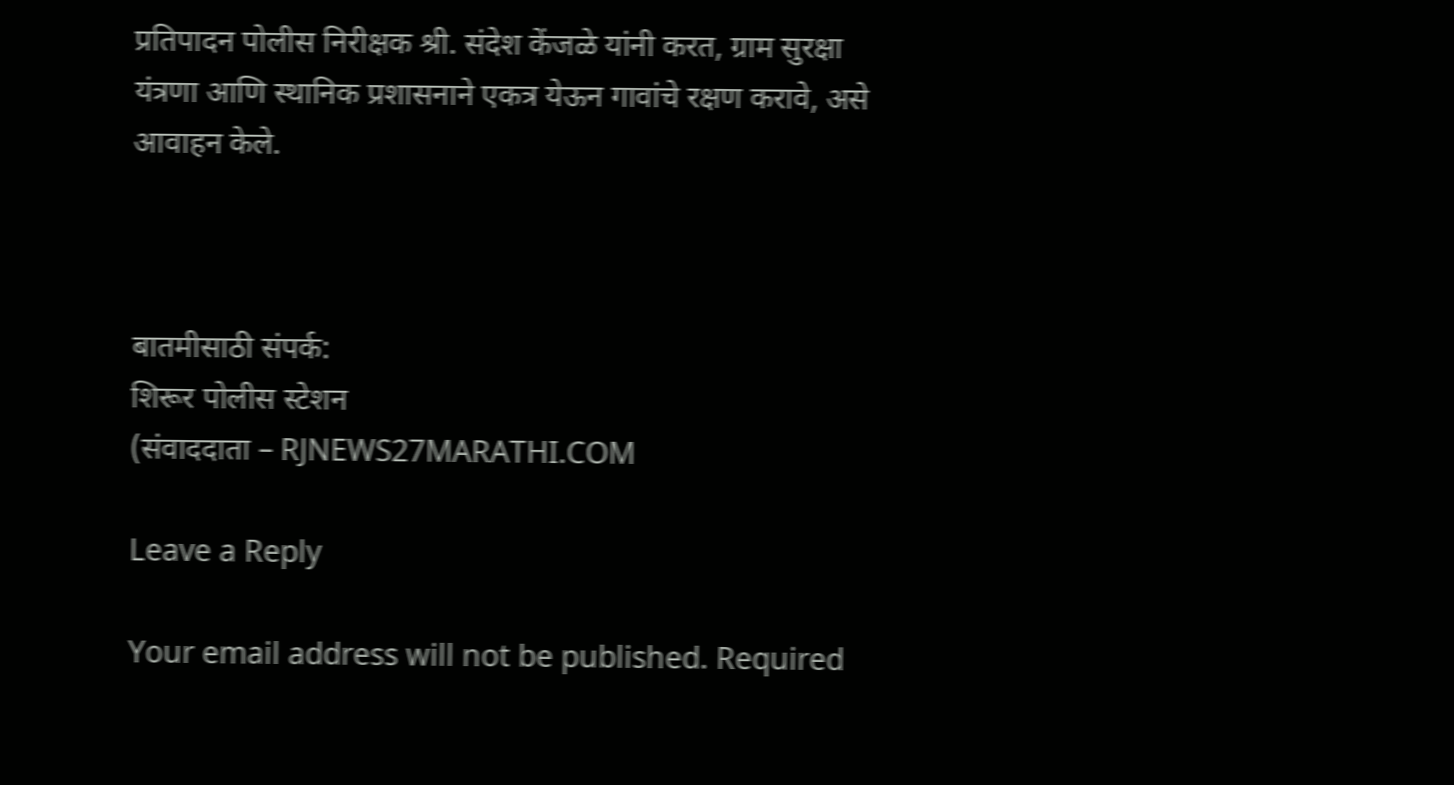प्रतिपादन पोलीस निरीक्षक श्री. संदेश केंजळे यांनी करत, ग्राम सुरक्षा यंत्रणा आणि स्थानिक प्रशासनाने एकत्र येऊन गावांचे रक्षण करावे, असे आवाहन केले.



बातमीसाठी संपर्क:
शिरूर पोलीस स्टेशन
(संवाददाता – RJNEWS27MARATHI.COM

Leave a Reply

Your email address will not be published. Required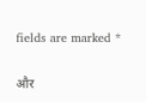fields are marked *

और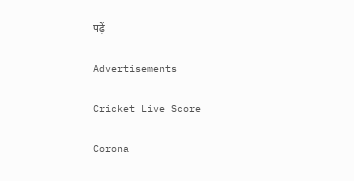पढ़ें

Advertisements

Cricket Live Score

Corona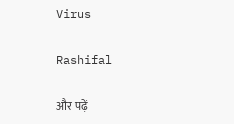Virus

Rashifal

और पढ़ें